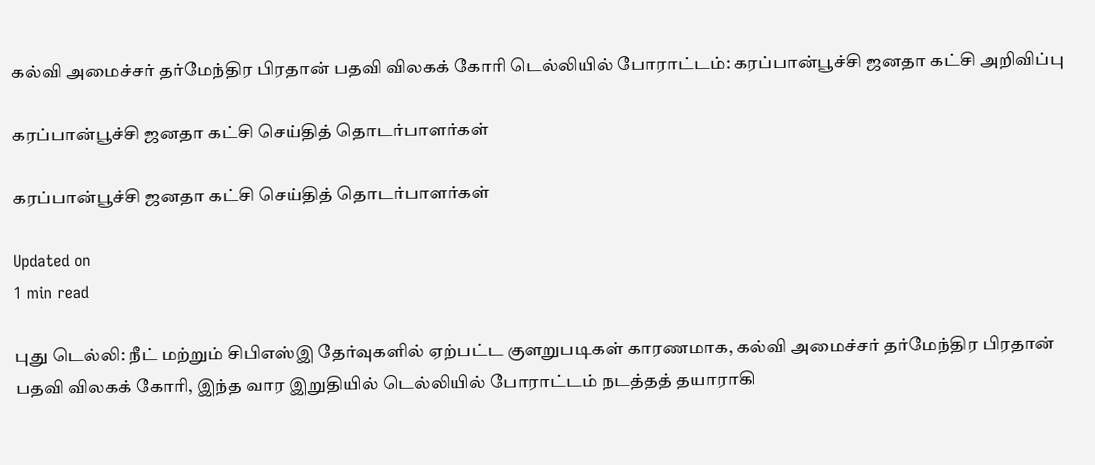கல்வி அமைச்சர் தர்மேந்திர பிரதான் பதவி விலகக் கோரி டெல்லியில் போராட்டம்: கரப்பான்பூச்சி ஜனதா கட்சி அறிவிப்பு

கரப்பான்பூச்சி ஜனதா கட்சி செய்தித் தொடர்பாளர்கள்

கரப்பான்பூச்சி ஜனதா கட்சி செய்தித் தொடர்பாளர்கள்

Updated on
1 min read

புது டெல்லி: நீட் மற்றும் சிபிஎஸ்இ தேர்வுகளில் ஏற்பட்ட குளறுபடிகள் காரணமாக, கல்வி அமைச்சர் தர்மேந்திர பிரதான் பதவி விலகக் கோரி, இந்த வார இறுதியில் டெல்லியில் போராட்டம் நடத்தத் தயாராகி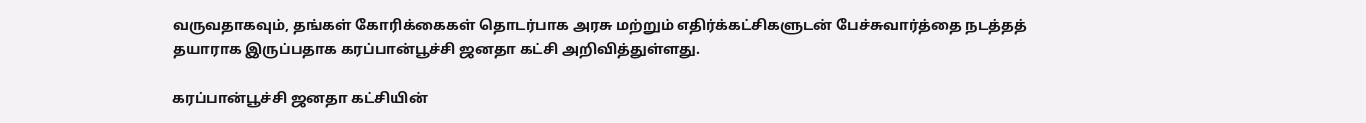வருவதாகவும், தங்கள் கோரிக்கைகள் தொடர்பாக அரசு மற்றும் எதிர்க்கட்சிகளுடன் பேச்சுவார்த்தை நடத்தத் தயாராக இருப்பதாக கரப்பான்பூச்சி ஜனதா கட்சி அறிவித்துள்ளது.

கரப்பான்பூச்சி ஜனதா கட்சியின்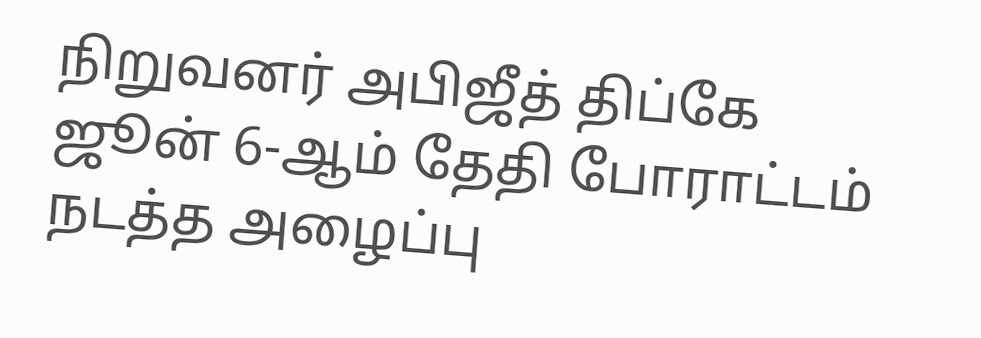நிறுவனர் அபிஜீத் திப்கே ஜூன் 6-ஆம் தேதி போராட்டம் நடத்த அழைப்பு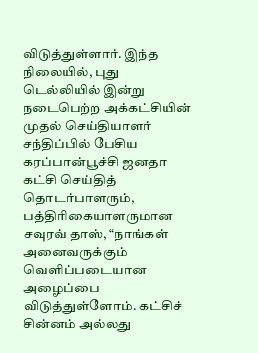விடுத்துள்ளார். இந்த நிலையில், புது டெல்லியில் இன்று நடைபெற்ற அக்கட்சியின் முதல் செய்தியாளர் சந்திப்பில் பேசிய கரப்பான்பூச்சி ஜனதா கட்சி செய்தித் தொடர்பாளரும், பத்திரிகையாளருமான சவுரவ் தாஸ், “நாங்கள் அனைவருக்கும் வெளிப்படையான அழைப்பை விடுத்துள்ளோம். கட்சிச் சின்னம் அல்லது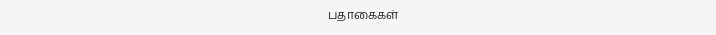பதாகைகள்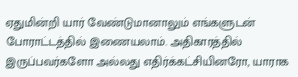ஏதுமின்றி யார் வேண்டுமானாலும் எங்களுடன் போராட்டத்தில் இணையலாம். அதிகாரத்தில் இருப்பவர்களோ அல்லது எதிர்க்கட்சியினரோ, யாராக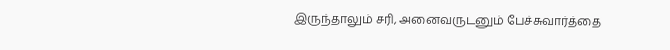இருந்தாலும் சரி, அனைவருடனும் பேச்சுவார்த்தை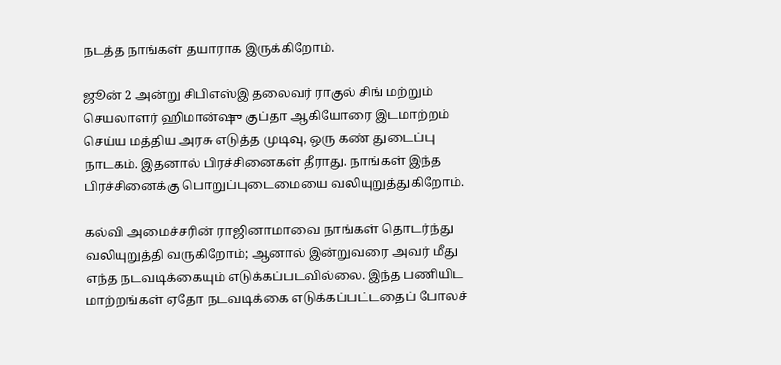நடத்த நாங்கள் தயாராக இருக்கிறோம்.

ஜூன் 2 அன்று சிபிஎஸ்இ தலைவர் ராகுல் சிங் மற்றும் செயலாளர் ஹிமான்ஷு குப்தா ஆகியோரை இடமாற்றம் செய்ய மத்திய அரசு எடுத்த முடிவு, ஒரு கண் துடைப்பு நாடகம். இதனால் பிரச்சினைகள் தீராது. நாங்கள் இந்த பிரச்சினைக்கு பொறுப்புடைமையை வலியுறுத்துகிறோம்.

கல்வி அமைச்சரின் ராஜினாமாவை நாங்கள் தொடர்ந்து வலியுறுத்தி வருகிறோம்; ஆனால் இன்றுவரை அவர் மீது எந்த நடவடிக்கையும் எடுக்கப்படவில்லை. இந்த பணியிட மாற்றங்கள் ஏதோ நடவடிக்கை எடுக்கப்பட்டதைப் போலச்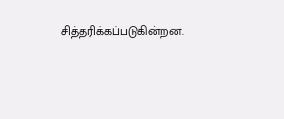சித்தரிக்கப்படுகின்றன.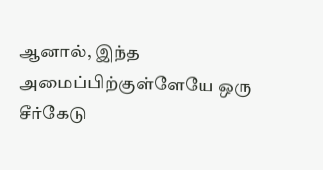ஆனால், இந்த அமைப்பிற்குள்ளேயே ஒரு சீர்கேடு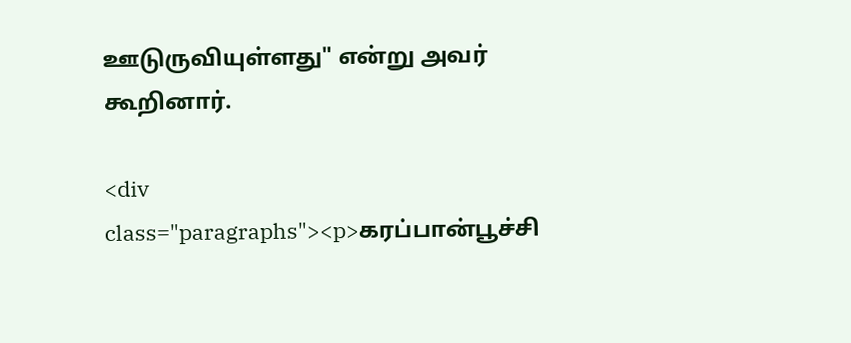ஊடுருவியுள்ளது" என்று அவர் கூறினார்.

<div class="paragraphs"><p>கரப்பான்பூச்சி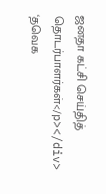ஜனதா கட்சி செய்தித் தொடர்பாளர்கள்</p></div>
‘தவெக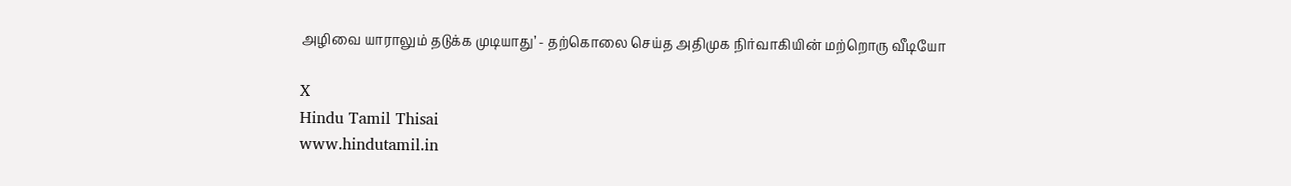அழிவை யாராலும் தடுக்க முடியாது’ - தற்கொலை செய்த அதிமுக நிர்வாகியின் மற்றொரு வீடியோ

X
Hindu Tamil Thisai
www.hindutamil.in